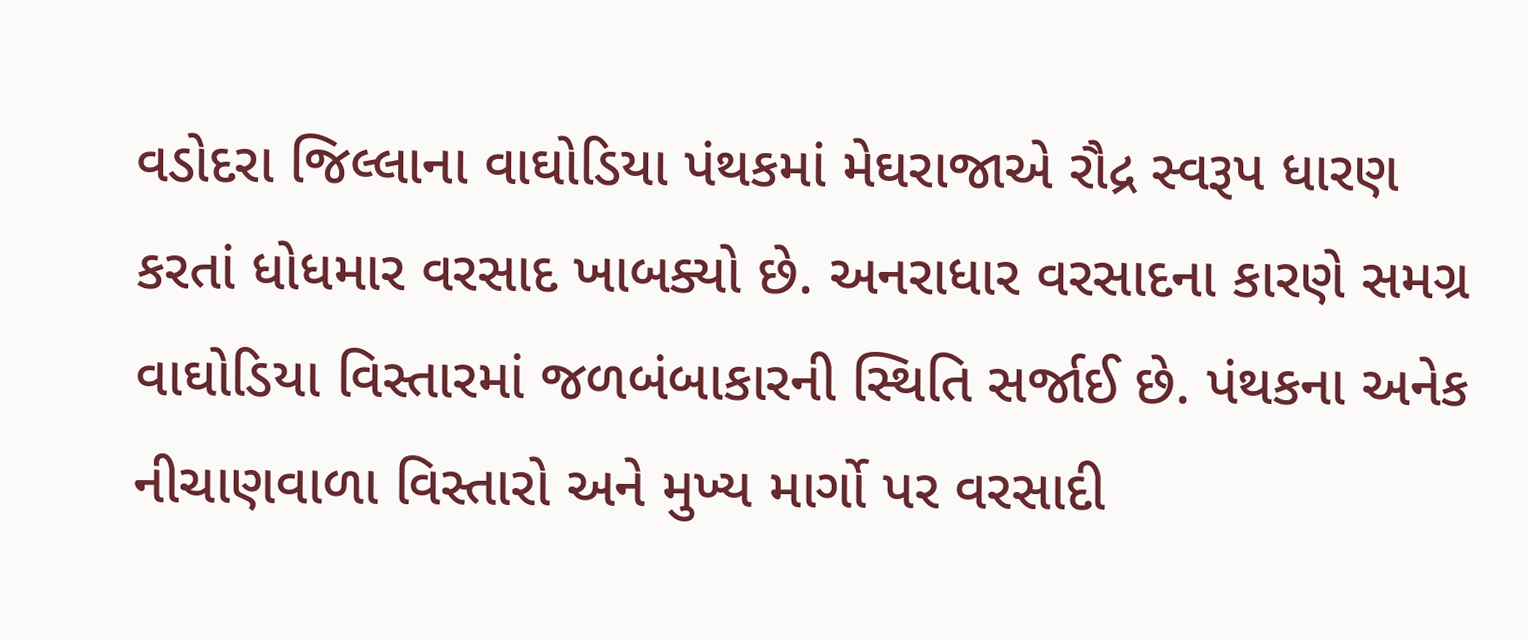વડોદરા જિલ્લાના વાઘોડિયા પંથકમાં મેઘરાજાએ રૌદ્ર સ્વરૂપ ધારણ કરતાં ધોધમાર વરસાદ ખાબક્યો છે. અનરાધાર વરસાદના કારણે સમગ્ર વાઘોડિયા વિસ્તારમાં જળબંબાકારની સ્થિતિ સર્જાઈ છે. પંથકના અનેક નીચાણવાળા વિસ્તારો અને મુખ્ય માર્ગો પર વરસાદી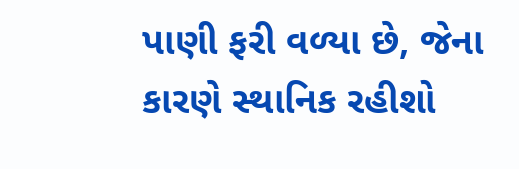પાણી ફરી વળ્યા છે, જેના કારણે સ્થાનિક રહીશો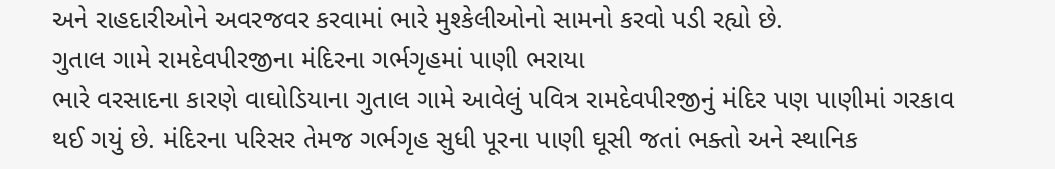અને રાહદારીઓને અવરજવર કરવામાં ભારે મુશ્કેલીઓનો સામનો કરવો પડી રહ્યો છે.
ગુતાલ ગામે રામદેવપીરજીના મંદિરના ગર્ભગૃહમાં પાણી ભરાયા
ભારે વરસાદના કારણે વાઘોડિયાના ગુતાલ ગામે આવેલું પવિત્ર રામદેવપીરજીનું મંદિર પણ પાણીમાં ગરકાવ થઈ ગયું છે. મંદિરના પરિસર તેમજ ગર્ભગૃહ સુધી પૂરના પાણી ઘૂસી જતાં ભક્તો અને સ્થાનિક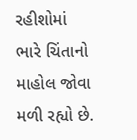રહીશોમાં ભારે ચિંતાનો માહોલ જોવા મળી રહ્યો છે.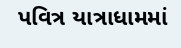પવિત્ર યાત્રાધામમાં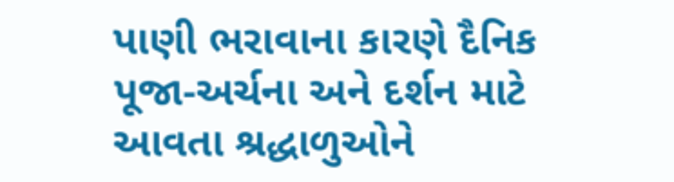પાણી ભરાવાના કારણે દૈનિક પૂજા-અર્ચના અને દર્શન માટે આવતા શ્રદ્ધાળુઓને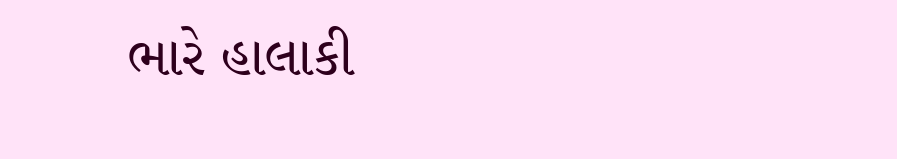ભારે હાલાકી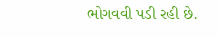ભોગવવી પડી રહી છે.